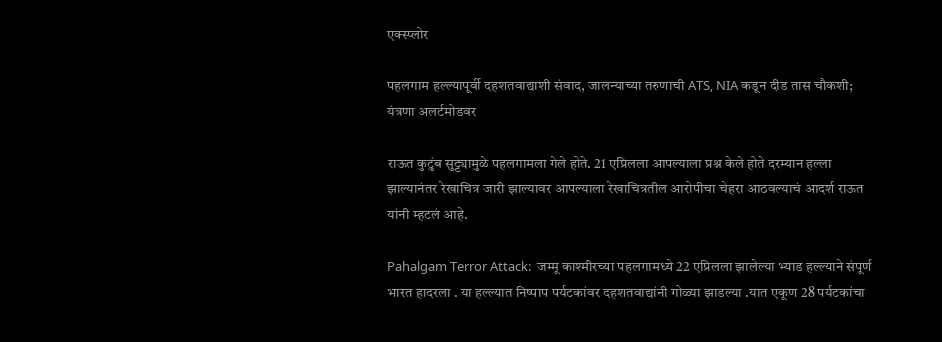एक्स्प्लोर

पहलगाम हल्ल्यापूर्वी दहशतवाद्याशी संवाद, जालन्याच्या तरुणाची ATS, NIA कडून दीड तास चौकशी; यंत्रणा अलर्टमोडवर

राऊत कुटुंब सुट्ट्यामुळे पहलगामला गेले होते. 21 एप्रिलला आपल्याला प्रश्न केले होते दरम्यान हल्ला झाल्यानंतर रेखाचित्र जारी झाल्यावर आपल्याला रेखाचित्रतील आरोपीचा चेहरा आठवल्याचं आदर्श राऊत यांनी म्हटलं आहे.

Pahalgam Terror Attack:  जम्मू काश्मीरच्या पहलगामध्ये 22 एप्रिलला झालेल्या भ्याड हल्ल्याने संपूर्ण भारत हादरला . या हल्ल्यात निष्पाप पर्यटकांवर दहशतवाद्यांनी गोळ्या झाडल्या .यात एकूण 28 पर्यटकांचा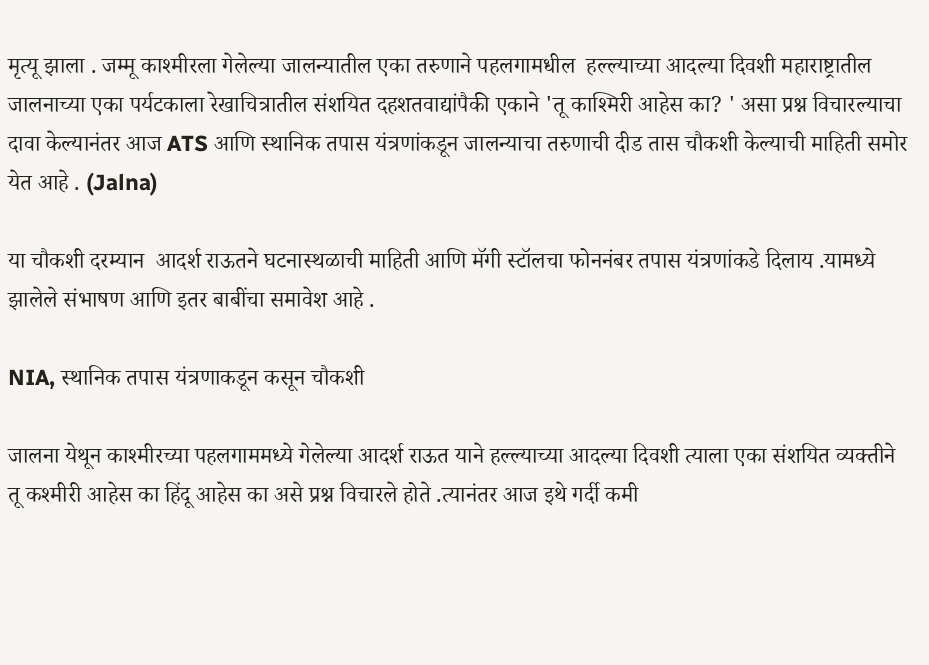मृत्यू झाला . जम्मू काश्मीरला गेलेल्या जालन्यातील एका तरुणाने पहलगामधील  हल्ल्याच्या आदल्या दिवशी महाराष्ट्रातील जालनाच्या एका पर्यटकाला रेखाचित्रातील संशयित दहशतवाद्यांपैकी एकाने 'तू काश्मिरी आहेस का? ' असा प्रश्न विचारल्याचा दावा केल्यानंतर आज ATS आणि स्थानिक तपास यंत्रणांकडून जालन्याचा तरुणाची दीड तास चौकशी केल्याची माहिती समोर येत आहे . (Jalna)

या चौकशी दरम्यान  आदर्श राऊतने घटनास्थळाची माहिती आणि मॅगी स्टॉलचा फोननंबर तपास यंत्रणांकडे दिलाय .यामध्ये झालेले संभाषण आणि इतर बाबींचा समावेश आहे .

NIA, स्थानिक तपास यंत्रणाकडून कसून चौकशी

जालना येथून काश्मीरच्या पहलगाममध्ये गेलेल्या आदर्श राऊत याने हल्ल्याच्या आदल्या दिवशी त्याला एका संशयित व्यक्तीने तू कश्मीरी आहेस का हिंदू आहेस का असे प्रश्न विचारले होते .त्यानंतर आज इथे गर्दी कमी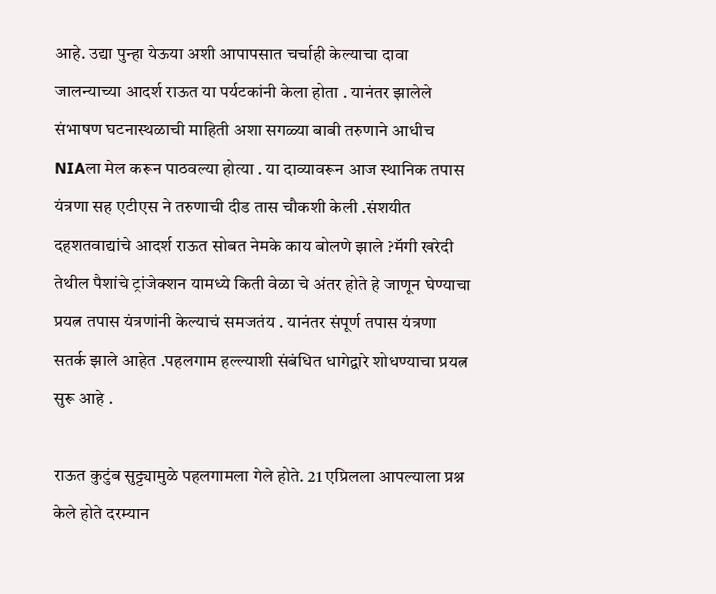आहे. उद्या पुन्हा येऊया अशी आपापसात चर्चाही केल्याचा दावा जालन्याच्या आदर्श राऊत या पर्यटकांनी केला होता . यानंतर झालेले संभाषण घटनास्थळाची माहिती अशा सगळ्या बाबी तरुणाने आधीच NIAला मेल करून पाठवल्या होत्या . या दाव्यावरून आज स्थानिक तपास यंत्रणा सह एटीएस ने तरुणाची दीड तास चौकशी केली .संशयीत दहशतवाद्यांचे आदर्श राऊत सोबत नेमके काय बोलणे झाले ?मॅगी खरेदी तेथील पैशांचे ट्रांजेक्शन यामध्ये किती वेळा चे अंतर होते हे जाणून घेण्याचा प्रयत्न तपास यंत्रणांनी केल्याचं समजतंय . यानंतर संपूर्ण तपास यंत्रणा सतर्क झाले आहेत .पहलगाम हल्ल्याशी संबंधित धागेद्वारे शोधण्याचा प्रयत्न सुरू आहे .

राऊत कुटुंब सुट्ट्यामुळे पहलगामला गेले होते. 21 एप्रिलला आपल्याला प्रश्न केले होते दरम्यान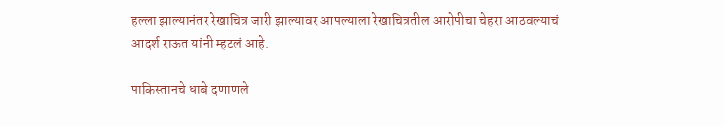हल्ला झाल्यानंतर रेखाचित्र जारी झाल्यावर आपल्याला रेखाचित्रतील आरोपीचा चेहरा आठवल्याचं आदर्श राऊत यांनी म्हटलं आहे.

पाकिस्तानचे धाबे दणाणले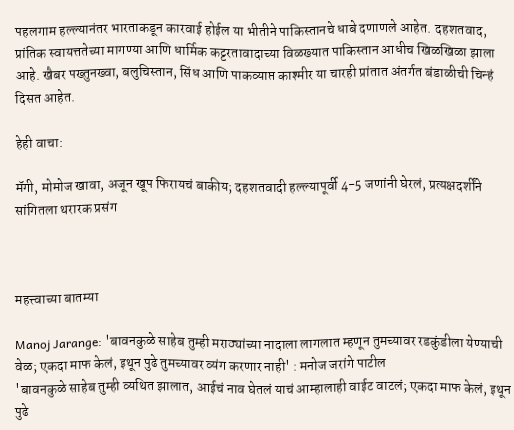पहलगाम हल्ल्यानंतर भारताकडून कारवाई होईल या भीतीने पाकिस्तानचे धाबे दणाणले आहेत. दहशतवाद, प्रांतिक स्वायत्ततेच्या मागण्या आणि धार्मिक कट्टरतावादाच्या विळख्यात पाकिस्तान आधीच खिळखिळा झाला आहे. खैबर पख्तुनख्वा, बलुचिस्तान, सिंध आणि पाकव्याप्त काश्मीर या चारही प्रांतात अंतर्गत बंडाळीची चिन्हं दिसत आहेत.

हेही वाचा:

मॅगी, मोमोज खावा, अजून खूप फिरायचं बाकीय; दहशतवादी हल्ल्यापूर्वी 4-5 जणांनी घेरलं, प्रत्यक्षदर्शींने सांगितला थरारक प्रसंग



महत्त्वाच्या बातम्या

Manoj Jarange: 'बावनकुळे साहेब तुम्ही मराठ्यांच्या नादाला लागलात म्हणून तुमच्यावर रडकुंडीला येण्याची वेळ; एकदा माफ केलं, इथून पुढे तुमच्यावर व्यंग करणार नाही' : मनोज जरांगे पाटील
'बावनकुळे साहेब तुम्ही व्यथित झालात, आईचं नाव घेतलं याचं आम्हालाही वाईट वाटलं; एकदा माफ केलं, इथून पुढे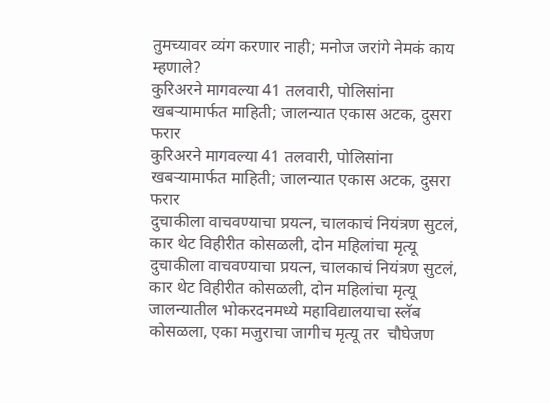तुमच्यावर व्यंग करणार नाही; मनोज जरांगे नेमकं काय म्हणाले?
कुरिअरने मागवल्या 41 तलवारी, पोलिसांना खबऱ्यामार्फत माहिती; जालन्यात एकास अटक, दुसरा फरार
कुरिअरने मागवल्या 41 तलवारी, पोलिसांना खबऱ्यामार्फत माहिती; जालन्यात एकास अटक, दुसरा फरार
दुचाकीला वाचवण्याचा प्रयत्न, चालकाचं नियंत्रण सुटलं, कार थेट विहीरीत कोसळली, दोन महिलांचा मृत्यू
दुचाकीला वाचवण्याचा प्रयत्न, चालकाचं नियंत्रण सुटलं, कार थेट विहीरीत कोसळली, दोन महिलांचा मृत्यू
जालन्यातील भोकरदनमध्ये महाविद्यालयाचा स्लॅब कोसळला, एका मजुराचा जागीच मृत्यू तर  चौघेजण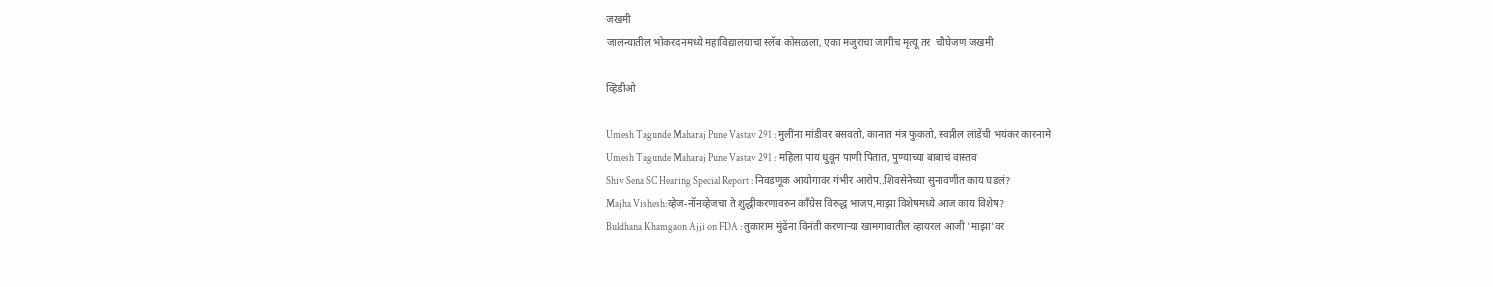जखमी
जालन्यातील भोकरदनमध्ये महाविद्यालयाचा स्लॅब कोसळला, एका मजुराचा जागीच मृत्यू तर  चौघेजण जखमी

व्हिडीओ

Umesh Tagunde Maharaj Pune Vastav 291 : मुलींना मांडीवर बसवतो, कानात मंत्र फुकतो, स्वप्नील लांडेंची भयंकर कारनामे
Umesh Tagunde Maharaj Pune Vastav 291 : महिला पाय धुवून पाणी पितात, पुण्याच्या बाबाचं वास्तव
Shiv Sena SC Hearing Special Report : निवडणूक आयोगावर गंभीर आरोप..शिवसेनेच्या सुनावणीत काय घडलं?
Majha Vishesh:व्हेज-नॉनव्हेजचा ते शुद्धीकरणावरुन काँग्रेस विरुद्ध भाजप,माझा विशेषमध्ये आज काय विशेष?
Buldhana Khamgaon Ajji on FDA : तुकाराम मुंढेंना विनंती करणाऱ्या खामगावातील व्हायरल आजी 'माझा'वर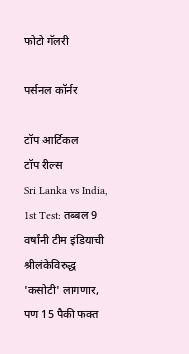फोटो गॅलरी

पर्सनल कॉर्नर

टॉप आर्टिकल
टॉप रील्स
Sri Lanka vs India, 1st Test: तब्बल 9 वर्षांनी टीम इंडियाची श्रीलंकेविरुद्ध 'कसोटी' लागणार, पण 15 पैकी फक्त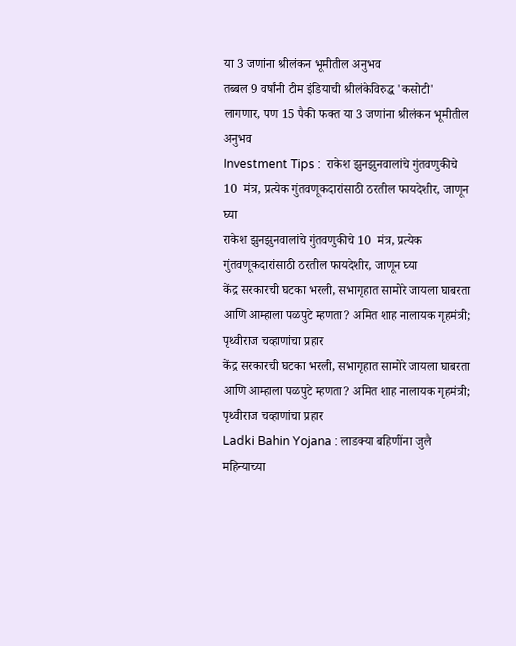या 3 जणांना श्रीलंकन भूमीतील अनुभव
तब्बल 9 वर्षांनी टीम इंडियाची श्रीलंकेविरुद्ध 'कसोटी' लागणार, पण 15 पैकी फक्त या 3 जणांना श्रीलंकन भूमीतील अनुभव
Investment Tips :  राकेश झुनझुनवालांचे गुंतवणुकीचे 10  मंत्र, प्रत्येक गुंतवणूकदारांसाठी ठरतील फायदेशीर, जाणून घ्या
राकेश झुनझुनवालांचे गुंतवणुकीचे 10  मंत्र, प्रत्येक गुंतवणूकदारांसाठी ठरतील फायदेशीर, जाणून घ्या
केंद्र सरकारची घटका भरली, सभागृहात सामोरे जायला घाबरता आणि आम्हाला पळपुटे म्हणता? अमित शाह नालायक गृहमंत्री; पृथ्वीराज चव्हाणांचा प्रहार
केंद्र सरकारची घटका भरली, सभागृहात सामोरे जायला घाबरता आणि आम्हाला पळपुटे म्हणता? अमित शाह नालायक गृहमंत्री; पृथ्वीराज चव्हाणांचा प्रहार
Ladki Bahin Yojana : लाडक्या बहिणींना जुलै महिन्याच्या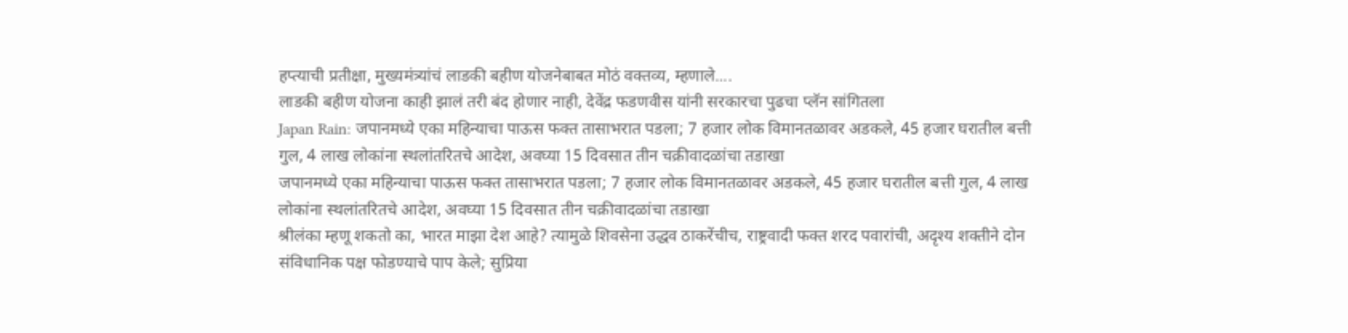हप्त्याची प्रतीक्षा, मुख्यमंत्र्यांचं लाडकी बहीण योजनेबाबत मोठं वक्तव्य, म्हणाले....
लाडकी बहीण योजना काही झालं तरी बंद होणार नाही, देवेंद्र फडणवीस यांनी सरकारचा पुढचा प्लॅन सांगितला
Japan Rain: जपानमध्ये एका महिन्याचा पाऊस फक्त तासाभरात पडला; 7 हजार लोक विमानतळावर अडकले, 45 हजार घरातील बत्ती गुल, 4 लाख लोकांना स्थलांतरितचे आदेश, अवघ्या 15 दिवसात तीन चक्रीवादळांचा तडाखा
जपानमध्ये एका महिन्याचा पाऊस फक्त तासाभरात पडला; 7 हजार लोक विमानतळावर अडकले, 45 हजार घरातील बत्ती गुल, 4 लाख लोकांना स्थलांतरितचे आदेश, अवघ्या 15 दिवसात तीन चक्रीवादळांचा तडाखा
श्रीलंका म्हणू शकतो का, भारत माझा देश आहे? त्यामुळे शिवसेना उद्धव ठाकरेंचीच, राष्ट्रवादी फक्त शरद पवारांची, अदृश्य शक्तीने दोन संविधानिक पक्ष फोडण्याचे पाप केले; सुप्रिया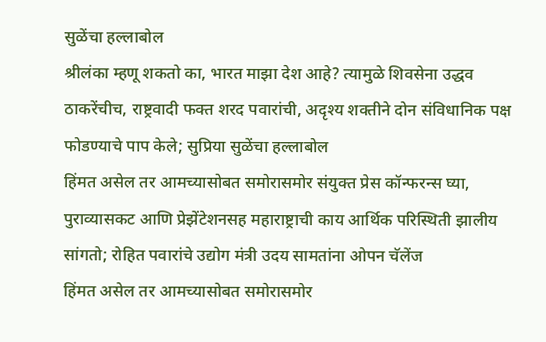सुळेंचा हल्लाबोल
श्रीलंका म्हणू शकतो का, भारत माझा देश आहे? त्यामुळे शिवसेना उद्धव ठाकरेंचीच, राष्ट्रवादी फक्त शरद पवारांची, अदृश्य शक्तीने दोन संविधानिक पक्ष फोडण्याचे पाप केले; सुप्रिया सुळेंचा हल्लाबोल
हिंमत असेल तर आमच्यासोबत समोरासमोर संयुक्त प्रेस कॉन्फरन्स घ्या, पुराव्यासकट आणि प्रेझेंटेशनसह महाराष्ट्राची काय आर्थिक परिस्थिती झालीय सांगतो; रोहित पवारांचे उद्योग मंत्री उदय सामतांना ओपन चॅलेंज
हिंमत असेल तर आमच्यासोबत समोरासमोर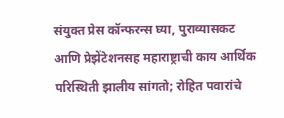संयुक्त प्रेस कॉन्फरन्स घ्या, पुराव्यासकट आणि प्रेझेंटेशनसह महाराष्ट्राची काय आर्थिक परिस्थिती झालीय सांगतो; रोहित पवारांचे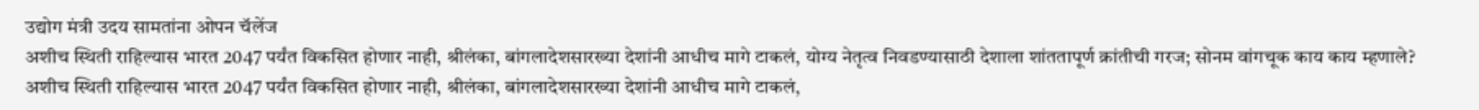उद्योग मंत्री उदय सामतांना ओपन चॅलेंज
अशीच स्थिती राहिल्यास भारत 2047 पर्यंत विकसित होणार नाही, श्रीलंका, बांगलादेशसारख्या देशांनी आधीच मागे टाकलं, योग्य नेतृत्व निवडण्यासाठी देशाला शांततापूर्ण क्रांतीची गरज; सोनम वांगचूक काय काय म्हणाले?
अशीच स्थिती राहिल्यास भारत 2047 पर्यंत विकसित होणार नाही, श्रीलंका, बांगलादेशसारख्या देशांनी आधीच मागे टाकलं,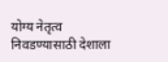योग्य नेतृत्व निवडण्यासाठी देशाला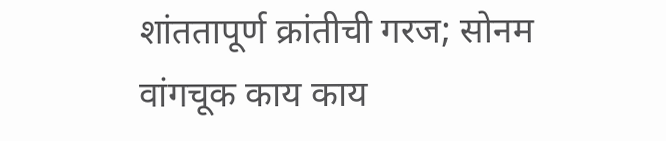शांततापूर्ण क्रांतीची गरज; सोनम वांगचूक काय काय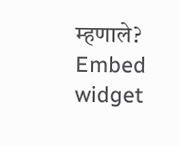म्हणाले?
Embed widget